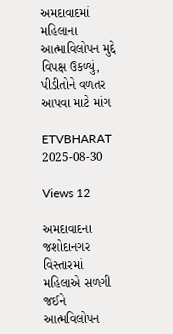અમદાવાદમાં મહિલાના આત્માવિલોપન મુદ્દે વિપક્ષ ઉકળ્યું, પીડીતોને વળતર આપવા માટે માંગ

ETVBHARAT 2025-08-30

Views 12

અમદાવાદના જશોદાનગર વિસ્તારમાં મહિલાએ સળગી જઈને આત્મવિલોપન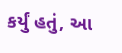કર્યું હતું, આ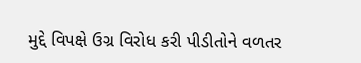મુદ્દે વિપક્ષે ઉગ્ર વિરોધ કરી પીડીતોને વળતર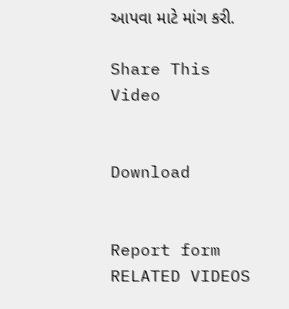આપવા માટે માંગ કરી.

Share This Video


Download


Report form
RELATED VIDEOS